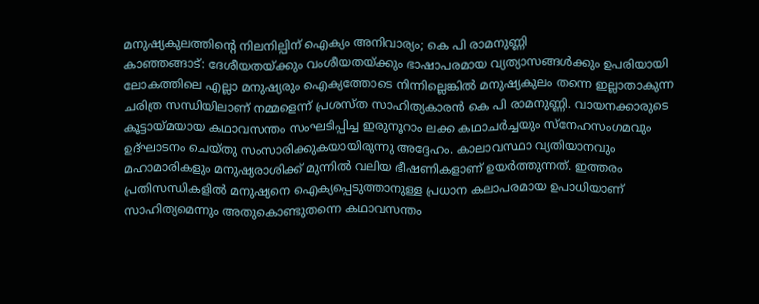മനുഷ്യകുലത്തിന്റെ നിലനില്പിന് ഐക്യം അനിവാര്യം; കെ പി രാമനുണ്ണി
കാഞ്ഞങ്ങാട്: ദേശീയതയ്ക്കും വംശീയതയ്ക്കും ഭാഷാപരമായ വ്യത്യാസങ്ങൾക്കും ഉപരിയായി ലോകത്തിലെ എല്ലാ മനുഷ്യരും ഐക്യത്തോടെ നിന്നില്ലെങ്കിൽ മനുഷ്യകുലം തന്നെ ഇല്ലാതാകുന്ന ചരിത്ര സന്ധിയിലാണ് നമ്മളെന്ന് പ്രശസ്ത സാഹിത്യകാരൻ കെ പി രാമനുണ്ണി. വായനക്കാരുടെ കൂട്ടായ്മയായ കഥാവസന്തം സംഘടിപ്പിച്ച ഇരുനൂറാം ലക്ക കഥാചർച്ചയും സ്നേഹസംഗമവും ഉദ്ഘാടനം ചെയ്തു സംസാരിക്കുകയായിരുന്നു അദ്ദേഹം. കാലാവസ്ഥാ വ്യതിയാനവും മഹാമാരികളും മനുഷ്യരാശിക്ക് മുന്നിൽ വലിയ ഭീഷണികളാണ് ഉയർത്തുന്നത്. ഇത്തരം പ്രതിസന്ധികളിൽ മനുഷ്യനെ ഐക്യപ്പെടുത്താനുള്ള പ്രധാന കലാപരമായ ഉപാധിയാണ് സാഹിത്യമെന്നും അതുകൊണ്ടുതന്നെ കഥാവസന്തം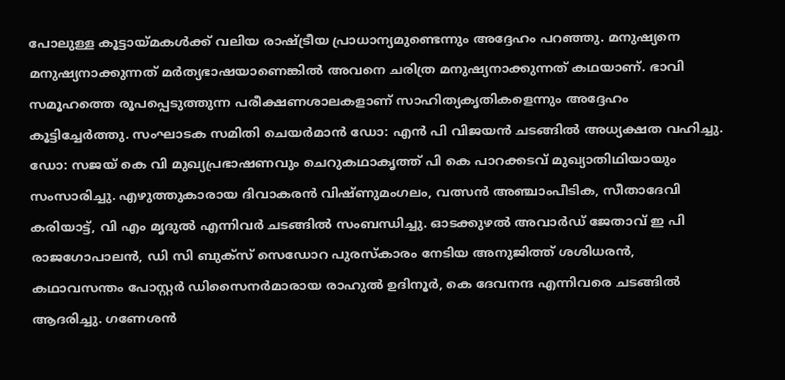പോലുള്ള കൂട്ടായ്മകൾക്ക് വലിയ രാഷ്ട്രീയ പ്രാധാന്യമുണ്ടെന്നും അദ്ദേഹം പറഞ്ഞു. മനുഷ്യനെ മനുഷ്യനാക്കുന്നത് മർത്യഭാഷയാണെങ്കിൽ അവനെ ചരിത്ര മനുഷ്യനാക്കുന്നത് കഥയാണ്. ഭാവി സമൂഹത്തെ രൂപപ്പെടുത്തുന്ന പരീക്ഷണശാലകളാണ് സാഹിത്യകൃതികളെന്നും അദ്ദേഹം കൂട്ടിച്ചേർത്തു. സംഘാടക സമിതി ചെയർമാൻ ഡോ: എൻ പി വിജയൻ ചടങ്ങിൽ അധ്യക്ഷത വഹിച്ചു. ഡോ: സജയ് കെ വി മുഖ്യപ്രഭാഷണവും ചെറുകഥാകൃത്ത് പി കെ പാറക്കടവ് മുഖ്യാതിഥിയായും സംസാരിച്ചു. എഴുത്തുകാരായ ദിവാകരൻ വിഷ്ണുമംഗലം, വത്സൻ അഞ്ചാംപീടിക, സീതാദേവി കരിയാട്ട്, വി എം മൃദുൽ എന്നിവർ ചടങ്ങിൽ സംബന്ധിച്ചു. ഓടക്കുഴൽ അവാർഡ് ജേതാവ് ഇ പി രാജഗോപാലൻ, ഡി സി ബുക്സ് സെഡോറ പുരസ്കാരം നേടിയ അനുജിത്ത് ശശിധരൻ, കഥാവസന്തം പോസ്റ്റർ ഡിസൈനർമാരായ രാഹുൽ ഉദിനൂർ, കെ ദേവനന്ദ എന്നിവരെ ചടങ്ങിൽ ആദരിച്ചു. ഗണേശൻ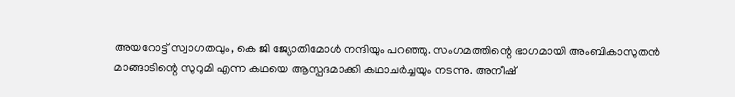അയറോട്ട് സ്വാഗതവും, കെ ജി ജ്യോതിമോൾ നന്ദിയും പറഞ്ഞു. സംഗമത്തിന്റെ ഭാഗമായി അംബികാസുതൻ മാങ്ങാടിന്റെ സുറുമി എന്ന കഥയെ ആസ്പദമാക്കി കഥാചർച്ചയും നടന്നു. അനീഷ്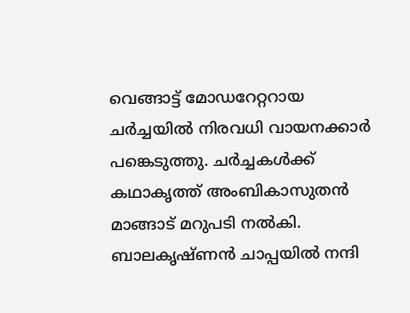വെങ്ങാട്ട് മോഡറേറ്ററായ ചർച്ചയിൽ നിരവധി വായനക്കാർ പങ്കെടുത്തു. ചർച്ചകൾക്ക് കഥാകൃത്ത് അംബികാസുതൻ മാങ്ങാട് മറുപടി നൽകി. ബാലകൃഷ്ണൻ ചാപ്പയിൽ നന്ദി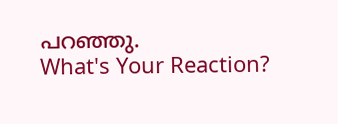പറഞ്ഞു.
What's Your Reaction?